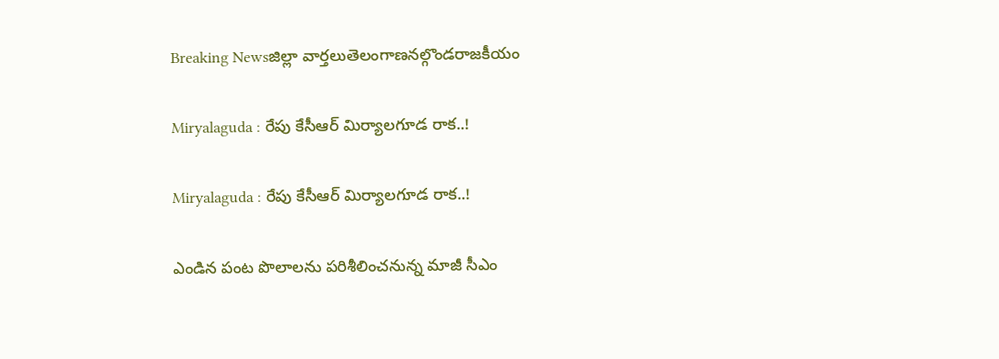Breaking Newsజిల్లా వార్తలుతెలంగాణనల్గొండరాజకీయం

Miryalaguda : రేపు కేసీఆర్ మిర్యాలగూడ రాక..!

Miryalaguda : రేపు కేసీఆర్ మిర్యాలగూడ రాక..!

ఎండిన పంట పొలాలను పరిశీలించనున్న మాజీ సీఎం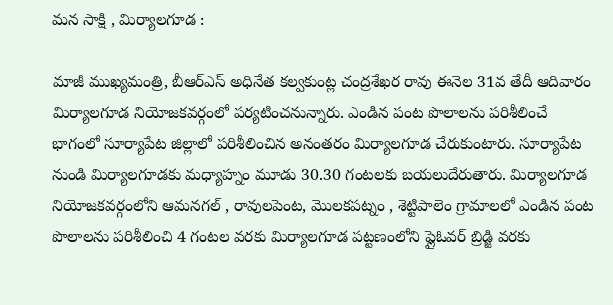మన సాక్షి , మిర్యాలగూడ :

మాజీ ముఖ్యమంత్రి, బీఆర్ఎస్ అధినేత కల్వకుంట్ల చంద్రశేఖర రావు ఈనెల 31వ తేదీ ఆదివారం మిర్యాలగూడ నియోజకవర్గంలో పర్యటించనున్నారు. ఎండిన పంట పొలాలను పరిశీలించే భాగంలో సూర్యాపేట జిల్లాలో పరిశీలించిన అనంతరం మిర్యాలగూడ చేరుకుంటారు. సూర్యాపేట నుండి మిర్యాలగూడకు మధ్యాహ్నం మూడు 30.30 గంటలకు బయలుదేరుతారు. మిర్యాలగూడ నియోజకవర్గంలోని ఆమనగల్ , రావులపెంట, మొలకపట్నం , శెట్టిపాలెం గ్రామాలలో ఎండిన పంట పొలాలను పరిశీలించి 4 గంటల వరకు మిర్యాలగూడ పట్టణంలోని ఫ్లైఓవర్ బ్రిడ్జి వరకు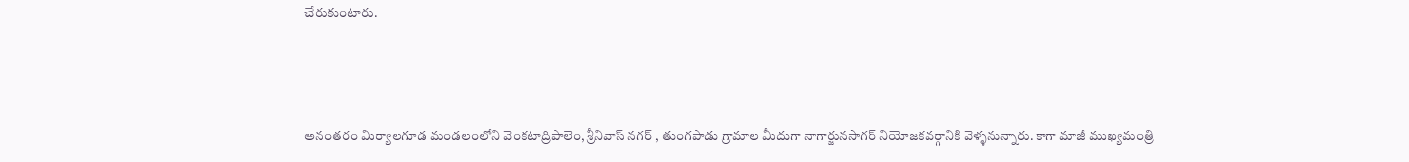చేరుకుంటారు.



అనంతరం మిర్యాలగూడ మండలంలోని వెంకటాద్రిపాలెం, శ్రీనివాస్ నగర్ , తుంగపాడు గ్రామాల మీదుగా నాగార్జునసాగర్ నియోజకవర్గానికి వెళ్ళనున్నారు. కాగా మాజీ ముఖ్యమంత్రి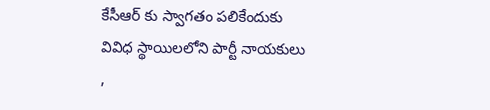కేసీఆర్ కు స్వాగతం పలికేందుకు వివిధ స్థాయిలలోని పార్టీ నాయకులు ,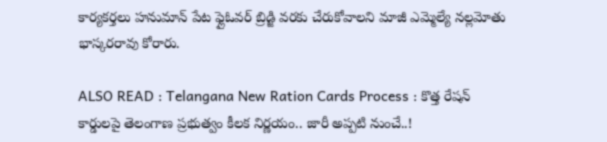కార్యకర్తలు హనుమాన్ పేట ఫ్లైఓవర్ బ్రిడ్జి వరకు చేరుకోవాలని మాజీ ఎమ్మెల్యే నల్లమోతు భాస్కరరావు కోరారు.

ALSO READ : Telangana New Ration Cards Process : కొత్త రేషన్ కార్డులపై తెలంగాణ ప్రభుత్వం కీలక నిర్ణయం.. జారీ అప్పటి నుంచే..!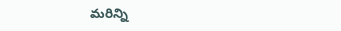మరిన్ని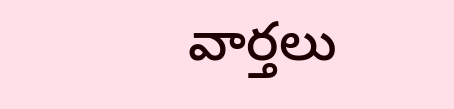వార్తలు